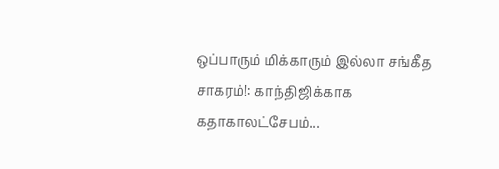ஒப்பாரும் மிக்காரும் இல்லா சங்கீத சாகரம்!: காந்திஜிக்காக கதாகாலட்சேபம்...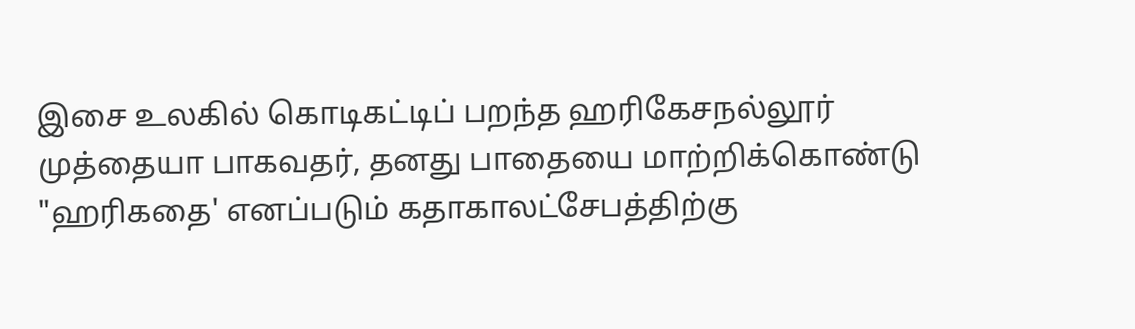இசை உலகில் கொடிகட்டிப் பறந்த ஹரிகேசநல்லூர் முத்தையா பாகவதர், தனது பாதையை மாற்றிக்கொண்டு "ஹரிகதை' எனப்படும் கதாகாலட்சேபத்திற்கு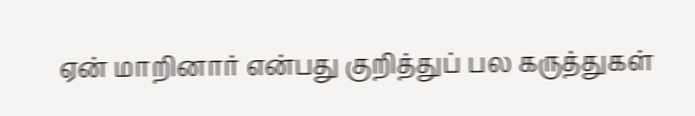ஏன் மாறினார் என்பது குறித்துப் பல கருத்துகள்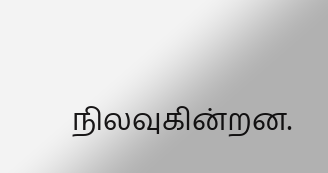நிலவுகின்றன.